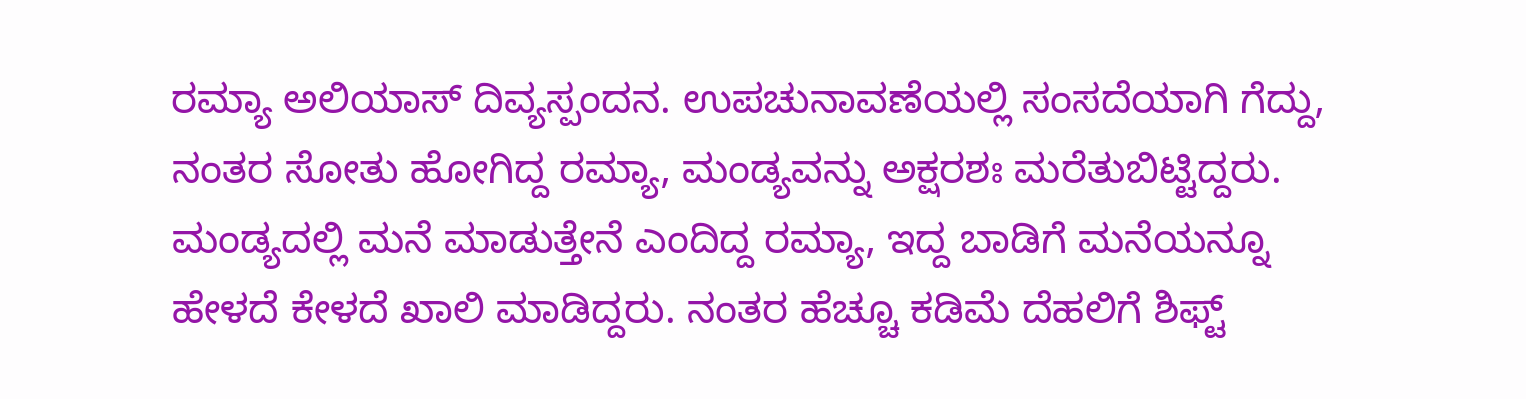ರಮ್ಯಾ ಅಲಿಯಾಸ್ ದಿವ್ಯಸ್ಪಂದನ. ಉಪಚುನಾವಣೆಯಲ್ಲಿ ಸಂಸದೆಯಾಗಿ ಗೆದ್ದು, ನಂತರ ಸೋತು ಹೋಗಿದ್ದ ರಮ್ಯಾ, ಮಂಡ್ಯವನ್ನು ಅಕ್ಷರಶಃ ಮರೆತುಬಿಟ್ಟಿದ್ದರು. ಮಂಡ್ಯದಲ್ಲಿ ಮನೆ ಮಾಡುತ್ತೇನೆ ಎಂದಿದ್ದ ರಮ್ಯಾ, ಇದ್ದ ಬಾಡಿಗೆ ಮನೆಯನ್ನೂ ಹೇಳದೆ ಕೇಳದೆ ಖಾಲಿ ಮಾಡಿದ್ದರು. ನಂತರ ಹೆಚ್ಚೂ ಕಡಿಮೆ ದೆಹಲಿಗೆ ಶಿಫ್ಟ್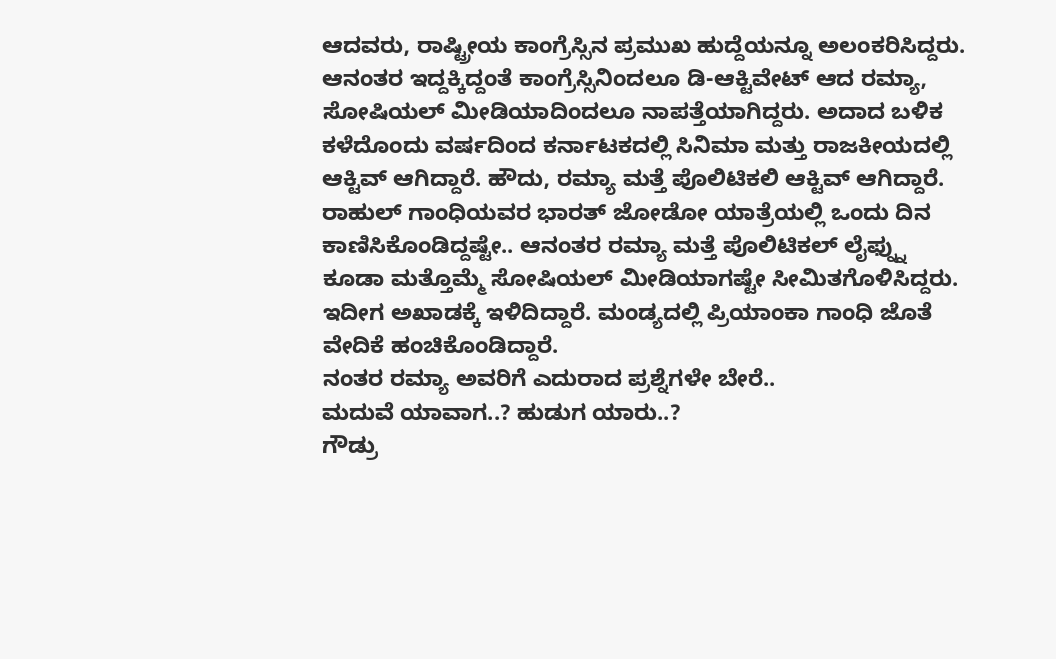ಆದವರು, ರಾಷ್ಟ್ರೀಯ ಕಾಂಗ್ರೆಸ್ಸಿನ ಪ್ರಮುಖ ಹುದ್ದೆಯನ್ನೂ ಅಲಂಕರಿಸಿದ್ದರು. ಆನಂತರ ಇದ್ದಕ್ಕಿದ್ದಂತೆ ಕಾಂಗ್ರೆಸ್ಸಿನಿಂದಲೂ ಡಿ-ಆಕ್ಟಿವೇಟ್ ಆದ ರಮ್ಯಾ, ಸೋಷಿಯಲ್ ಮೀಡಿಯಾದಿಂದಲೂ ನಾಪತ್ತೆಯಾಗಿದ್ದರು. ಅದಾದ ಬಳಿಕ ಕಳೆದೊಂದು ವರ್ಷದಿಂದ ಕರ್ನಾಟಕದಲ್ಲಿ ಸಿನಿಮಾ ಮತ್ತು ರಾಜಕೀಯದಲ್ಲಿ ಆಕ್ಟಿವ್ ಆಗಿದ್ದಾರೆ. ಹೌದು, ರಮ್ಯಾ ಮತ್ತೆ ಪೊಲಿಟಿಕಲಿ ಆಕ್ಟಿವ್ ಆಗಿದ್ದಾರೆ. ರಾಹುಲ್ ಗಾಂಧಿಯವರ ಭಾರತ್ ಜೋಡೋ ಯಾತ್ರೆಯಲ್ಲಿ ಒಂದು ದಿನ ಕಾಣಿಸಿಕೊಂಡಿದ್ದಷ್ಟೇ.. ಆನಂತರ ರಮ್ಯಾ ಮತ್ತೆ ಪೊಲಿಟಿಕಲ್ ಲೈಫ್ನ್ನು ಕೂಡಾ ಮತ್ತೊಮ್ಮೆ ಸೋಷಿಯಲ್ ಮೀಡಿಯಾಗಷ್ಟೇ ಸೀಮಿತಗೊಳಿಸಿದ್ದರು. ಇದೀಗ ಅಖಾಡಕ್ಕೆ ಇಳಿದಿದ್ದಾರೆ. ಮಂಡ್ಯದಲ್ಲಿ ಪ್ರಿಯಾಂಕಾ ಗಾಂಧಿ ಜೊತೆ ವೇದಿಕೆ ಹಂಚಿಕೊಂಡಿದ್ದಾರೆ.
ನಂತರ ರಮ್ಯಾ ಅವರಿಗೆ ಎದುರಾದ ಪ್ರಶ್ನೆಗಳೇ ಬೇರೆ..
ಮದುವೆ ಯಾವಾಗ..? ಹುಡುಗ ಯಾರು..?
ಗೌಡ್ರು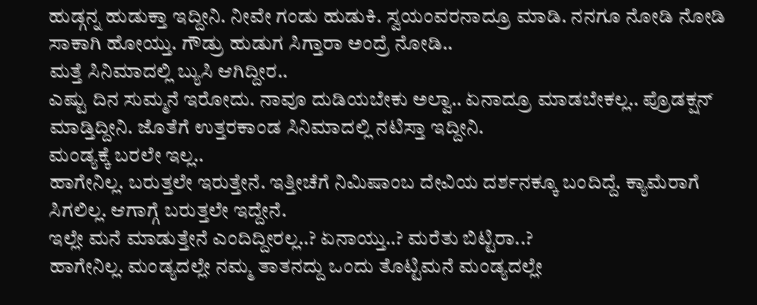ಹುಡ್ಗನ್ನ ಹುಡುಕ್ತಾ ಇದ್ದೀನಿ. ನೀವೇ ಗಂಡು ಹುಡುಕಿ. ಸ್ವಯಂವರನಾದ್ರೂ ಮಾಡಿ. ನನಗೂ ನೋಡಿ ನೋಡಿ ಸಾಕಾಗಿ ಹೋಯ್ತು. ಗೌಡ್ರು ಹುಡುಗ ಸಿಗ್ತಾರಾ ಅಂದ್ರೆ ನೋಡಿ..
ಮತ್ತೆ ಸಿನಿಮಾದಲ್ಲಿ ಬ್ಯುಸಿ ಆಗಿದ್ದೀರ..
ಎಷ್ಟು ದಿನ ಸುಮ್ಮನೆ ಇರೋದು. ನಾವೂ ದುಡಿಯಬೇಕು ಅಲ್ವಾ.. ಏನಾದ್ರೂ ಮಾಡಬೇಕಲ್ಲ.. ಪ್ರೊಡಕ್ಷನ್ ಮಾಡ್ತಿದ್ದೀನಿ. ಜೊತೆಗೆ ಉತ್ತರಕಾಂಡ ಸಿನಿಮಾದಲ್ಲಿ ನಟಿಸ್ತಾ ಇದ್ದೀನಿ.
ಮಂಡ್ಯಕ್ಕೆ ಬರಲೇ ಇಲ್ಲ..
ಹಾಗೇನಿಲ್ಲ. ಬರುತ್ತಲೇ ಇರುತ್ತೇನೆ. ಇತ್ತೀಚೆಗೆ ನಿಮಿಷಾಂಬ ದೇವಿಯ ದರ್ಶನಕ್ಕೂ ಬಂದಿದ್ದೆ. ಕ್ಯಾಮೆರಾಗೆ ಸಿಗಲಿಲ್ಲ. ಆಗಾಗ್ಗೆ ಬರುತ್ತಲೇ ಇದ್ದೇನೆ.
ಇಲ್ಲೇ ಮನೆ ಮಾಡುತ್ತೇನೆ ಎಂದಿದ್ದೀರಲ್ಲ..? ಏನಾಯ್ತು..? ಮರೆತು ಬಿಟ್ಟಿರಾ..?
ಹಾಗೇನಿಲ್ಲ. ಮಂಡ್ಯದಲ್ಲೇ ನಮ್ಮ ತಾತನದ್ದು ಒಂದು ತೊಟ್ಟಿಮನೆ ಮಂಡ್ಯದಲ್ಲೇ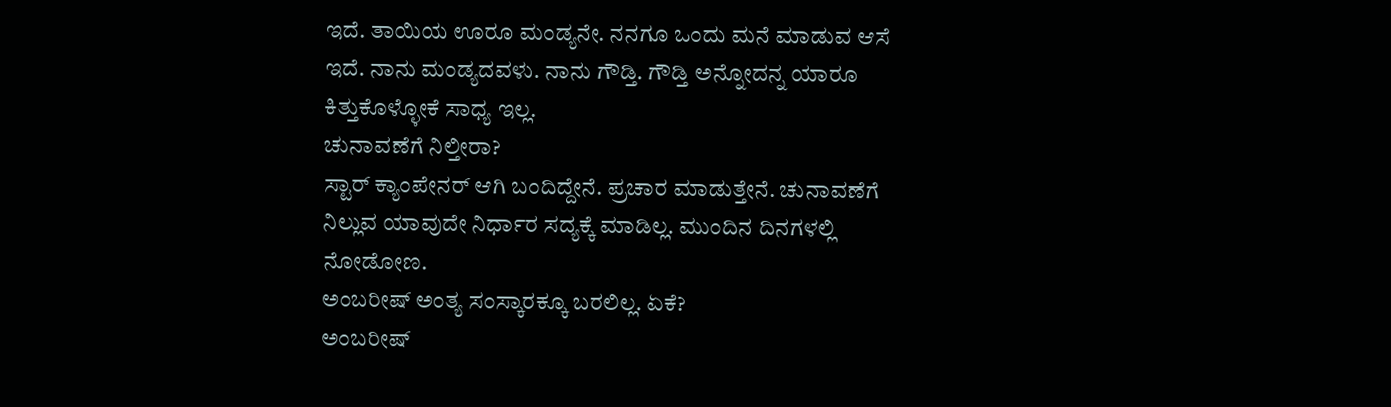ಇದೆ. ತಾಯಿಯ ಊರೂ ಮಂಡ್ಯನೇ. ನನಗೂ ಒಂದು ಮನೆ ಮಾಡುವ ಆಸೆ ಇದೆ. ನಾನು ಮಂಡ್ಯದವಳು. ನಾನು ಗೌಡ್ತಿ. ಗೌಡ್ತಿ ಅನ್ನೋದನ್ನ ಯಾರೂ ಕಿತ್ತುಕೊಳ್ಳೋಕೆ ಸಾಧ್ಯ ಇಲ್ಲ.
ಚುನಾವಣೆಗೆ ನಿಲ್ತೀರಾ?
ಸ್ಟಾರ್ ಕ್ಯಾಂಪೇನರ್ ಆಗಿ ಬಂದಿದ್ದೇನೆ. ಪ್ರಚಾರ ಮಾಡುತ್ತೇನೆ. ಚುನಾವಣೆಗೆ ನಿಲ್ಲುವ ಯಾವುದೇ ನಿರ್ಧಾರ ಸದ್ಯಕ್ಕೆ ಮಾಡಿಲ್ಲ. ಮುಂದಿನ ದಿನಗಳಲ್ಲಿ ನೋಡೋಣ.
ಅಂಬರೀಷ್ ಅಂತ್ಯ ಸಂಸ್ಕಾರಕ್ಕೂ ಬರಲಿಲ್ಲ. ಏಕೆ?
ಅಂಬರೀಷ್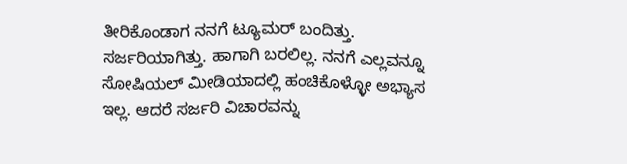ತೀರಿಕೊಂಡಾಗ ನನಗೆ ಟ್ಯೂಮರ್ ಬಂದಿತ್ತು. ಸರ್ಜರಿಯಾಗಿತ್ತು. ಹಾಗಾಗಿ ಬರಲಿಲ್ಲ. ನನಗೆ ಎಲ್ಲವನ್ನೂ ಸೋಷಿಯಲ್ ಮೀಡಿಯಾದಲ್ಲಿ ಹಂಚಿಕೊಳ್ಳೋ ಅಭ್ಯಾಸ ಇಲ್ಲ. ಆದರೆ ಸರ್ಜರಿ ವಿಚಾರವನ್ನು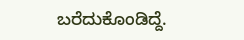ಬರೆದುಕೊಂಡಿದ್ದೆ.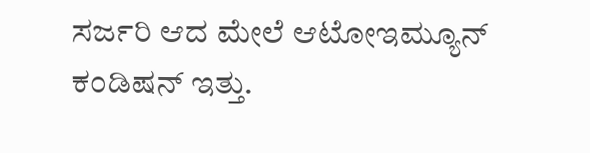ಸರ್ಜರಿ ಆದ ಮೇಲೆ ಆಟೋಇಮ್ಯೂನ್ ಕಂಡಿಷನ್ ಇತ್ತು.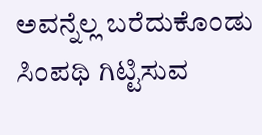ಅವನ್ನೆಲ್ಲ ಬರೆದುಕೊಂಡು ಸಿಂಪಥಿ ಗಿಟ್ಟಿಸುವ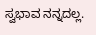ಸ್ವಭಾವ ನನ್ನದಲ್ಲ.